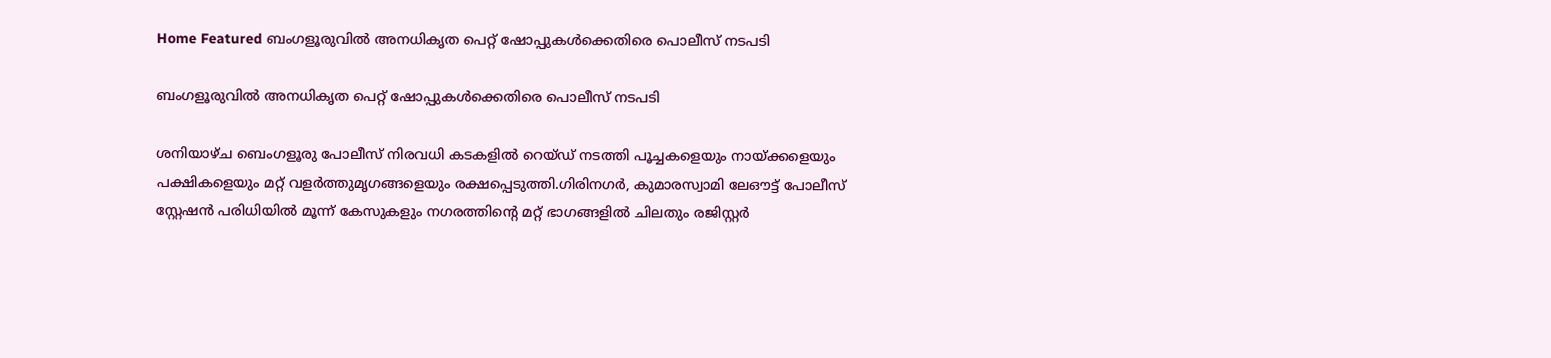Home Featured ബംഗളൂരുവിൽ അനധികൃത പെറ്റ് ഷോപ്പുകൾക്കെതിരെ പൊലീസ് നടപടി

ബംഗളൂരുവിൽ അനധികൃത പെറ്റ് ഷോപ്പുകൾക്കെതിരെ പൊലീസ് നടപടി

ശനിയാഴ്ച ബെംഗളൂരു പോലീസ് നിരവധി കടകളിൽ റെയ്ഡ് നടത്തി പൂച്ചകളെയും നായ്ക്കളെയും പക്ഷികളെയും മറ്റ് വളർത്തുമൃഗങ്ങളെയും രക്ഷപ്പെടുത്തി.ഗിരിനഗർ, കുമാരസ്വാമി ലേഔട്ട് പോലീസ് സ്റ്റേഷൻ പരിധിയിൽ മൂന്ന് കേസുകളും നഗരത്തിന്റെ മറ്റ് ഭാഗങ്ങളിൽ ചിലതും രജിസ്റ്റർ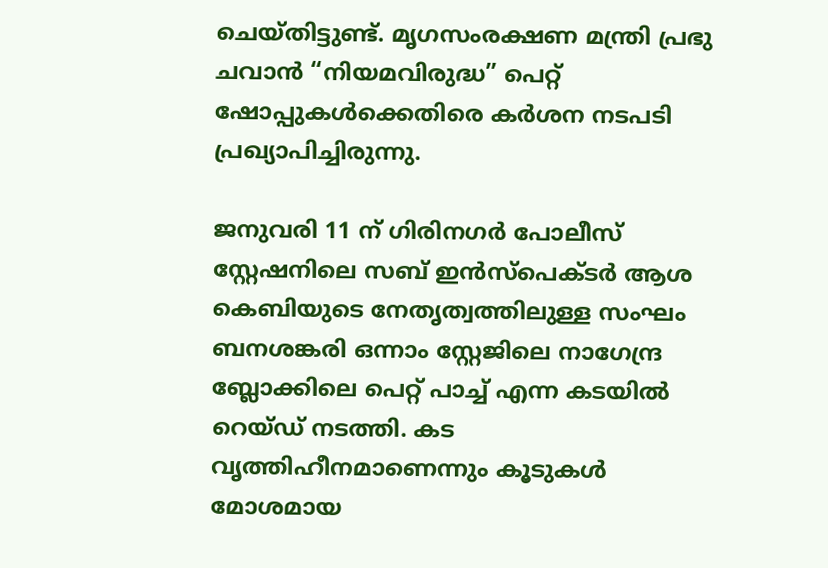ചെയ്തിട്ടുണ്ട്. മൃഗസംരക്ഷണ മന്ത്രി പ്രഭു ചവാൻ “നിയമവിരുദ്ധ” പെറ്റ് ഷോപ്പുകൾക്കെതിരെ കർശന നടപടി പ്രഖ്യാപിച്ചിരുന്നു.

ജനുവരി 11 ന് ഗിരിനഗർ പോലീസ് സ്റ്റേഷനിലെ സബ് ഇൻസ്‌പെക്ടർ ആശ കെബിയുടെ നേതൃത്വത്തിലുള്ള സംഘം ബനശങ്കരി ഒന്നാം സ്റ്റേജിലെ നാഗേന്ദ്ര ബ്ലോക്കിലെ പെറ്റ് പാച്ച് എന്ന കടയിൽ റെയ്ഡ് നടത്തി. കട വൃത്തിഹീനമാണെന്നും കൂടുകൾ മോശമായ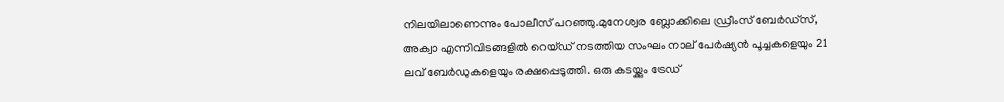നിലയിലാണെന്നും പോലീസ് പറഞ്ഞു.മുനേശ്വര ബ്ലോക്കിലെ ഡ്രീംസ് ബേർഡ്‌സ്, അക്വാ എന്നിവിടങ്ങളിൽ റെയ്ഡ് നടത്തിയ സംഘം നാല് പേർഷ്യൻ പൂച്ചകളെയും 21 ലവ് ബേർഡുകളെയും രക്ഷപ്പെടുത്തി. ഒരു കടയ്ക്കും ട്രേഡ്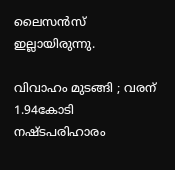ലൈസൻസ് ഇല്ലായിരുന്നു.

വിവാഹം മുടങ്ങി ; വരന് 1.94കോടി നഷ്ടപരിഹാരം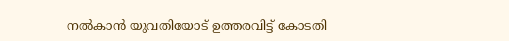നല്‍കാന്‍ യുവതിയോട് ഉത്തരവിട്ട് കോടതി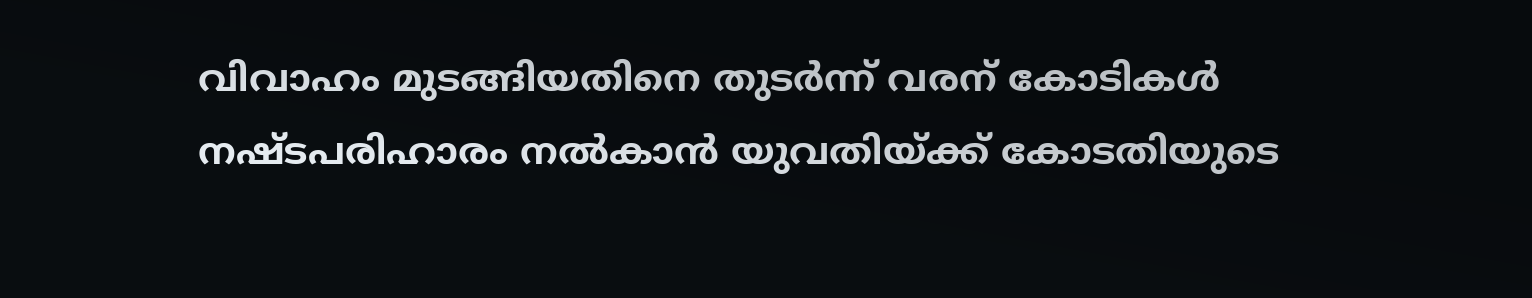വിവാഹം മുടങ്ങിയതിനെ തുടര്‍ന്ന് വരന് കോടികള്‍ നഷ്ടപരിഹാരം നല്‍കാന്‍ യുവതിയ്ക്ക് കോടതിയുടെ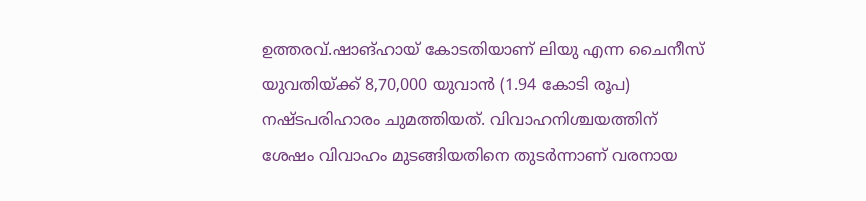ഉത്തരവ്.ഷാങ്ഹായ് കോടതിയാണ് ലിയു എന്ന ചൈനീസ് യുവതിയ്ക്ക് 8,70,000 യുവാന്‍ (1.94 കോടി രൂപ) നഷ്ടപരിഹാരം ചുമത്തിയത്. വിവാഹനിശ്ചയത്തിന് ശേഷം വിവാഹം മുടങ്ങിയതിനെ തുടര്‍ന്നാണ് വരനായ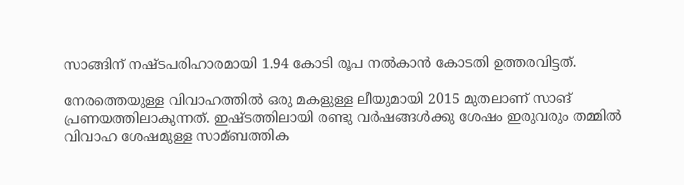സാങ്ങിന് നഷ്ടപരിഹാരമായി 1.94 കോടി രൂപ നല്‍കാന്‍ കോടതി ഉത്തരവിട്ടത്.

നേരത്തെയുള്ള വിവാഹത്തില്‍ ഒരു മകളുള്ള ലീയുമായി 2015 മുതലാണ് സാങ് പ്രണയത്തിലാകുന്നത്. ഇഷ്ടത്തിലായി രണ്ടു വര്‍ഷങ്ങള്‍ക്കു ശേഷം ഇരുവരും തമ്മില്‍ വിവാഹ ശേഷമുള്ള സാമ്ബത്തിക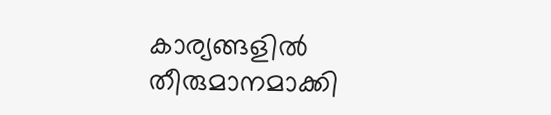കാര്യങ്ങളില്‍ തീരുമാനമാക്കി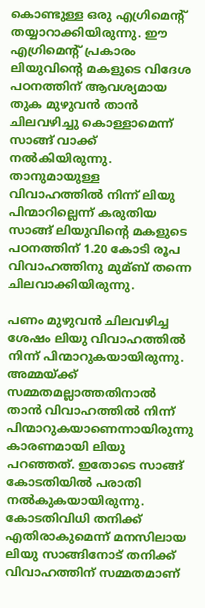കൊണ്ടുള്ള ഒരു എഗ്രിമെന്റ് തയ്യാറാക്കിയിരുന്നു. ഈ എഗ്രിമെന്റ് പ്രകാരം ലിയുവിന്റെ മകളുടെ വിദേശ പഠനത്തിന് ആവശ്യമായ തുക മുഴുവന്‍ താന്‍ ചിലവഴിച്ചു കൊള്ളാമെന്ന് സാങ്ങ് വാക്ക് നല്‍കിയിരുന്നു. താനുമായുള്ള വിവാഹത്തില്‍ നിന്ന് ലിയു പിന്മാറില്ലെന്ന് കരുതിയ സാങ്ങ് ലിയുവിന്റെ മകളുടെ പഠനത്തിന് 1.20 കോടി രൂപ വിവാഹത്തിനു മുമ്ബ് തന്നെ ചിലവാക്കിയിരുന്നു.

പണം മുഴുവന്‍ ചിലവഴിച്ച ശേഷം ലിയു വിവാഹത്തില്‍ നിന്ന് പിന്മാറുകയായിരുന്നു. അമ്മയ്ക്ക് സമ്മതമല്ലാത്തതിനാല്‍ താന്‍ വിവാഹത്തില്‍ നിന്ന് പിന്മാറുകയാണെന്നായിരുന്നു കാരണമായി ലിയു പറഞ്ഞത്. ഇതോടെ സാങ്ങ് കോടതിയില്‍ പരാതി നല്‍കുകയായിരുന്നു. കോടതിവിധി തനിക്ക് എതിരാകുമെന്ന് മനസിലായ ലിയു സാങ്ങിനോട് തനിക്ക് വിവാഹത്തിന് സമ്മതമാണ്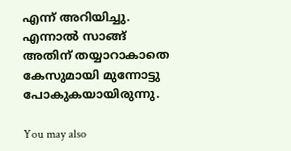എന്ന് അറിയിച്ചു. എന്നാല്‍ സാങ്ങ് അതിന് തയ്യാറാകാതെ കേസുമായി മുന്നോട്ടു പോകുകയായിരുന്നു.

You may also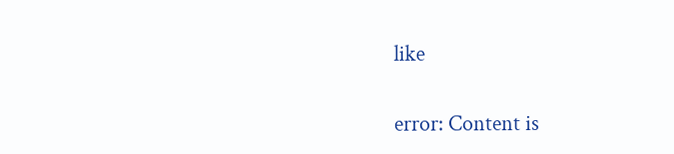like

error: Content is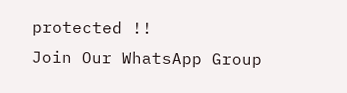protected !!
Join Our WhatsApp Group